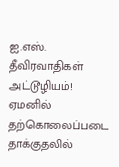ஐ.எஸ். தீவிரவாதிகள் அட்டூழியம்! ஏமனில் தற்கொலைப்படை தாக்குதலில்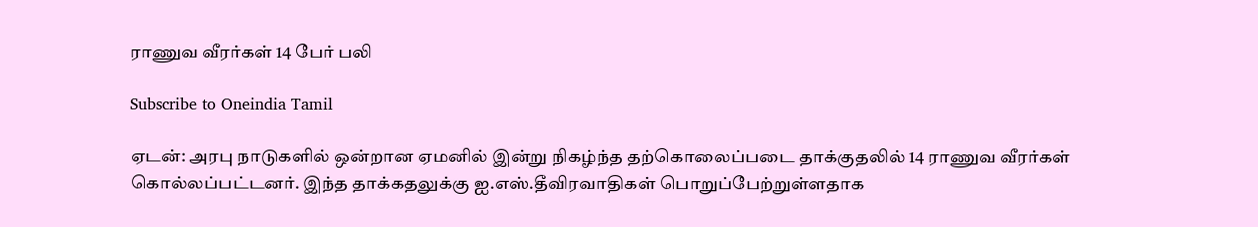ராணுவ வீரர்கள் 14 பேர் பலி

Subscribe to Oneindia Tamil

ஏடன்: அரபு நாடுகளில் ஒன்றான ஏமனில் இன்று நிகழ்ந்த தற்கொலைப்படை தாக்குதலில் 14 ராணுவ வீரர்கள் கொல்லப்பட்டனர். இந்த தாக்கதலுக்கு ஐ.எஸ்.தீவிரவாதிகள் பொறுப்பேற்றுள்ளதாக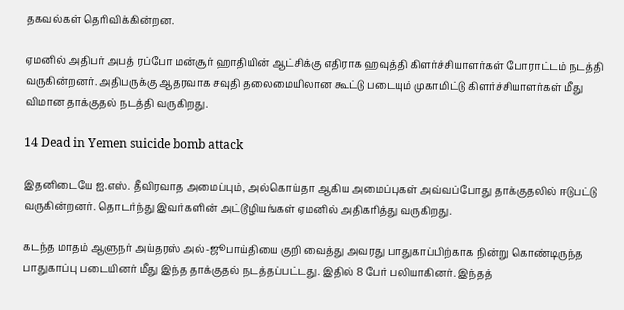தகவல்கள் தெரிவிக்கின்றன.

ஏமனில் அதிபர் அபத் ரப்போ மன்சூர் ஹாதியின் ஆட்சிக்கு எதிராக ஹவுத்தி கிளர்ச்சியாளர்கள் போராட்டம் நடத்தி வருகின்றனர். அதிபருக்கு ஆதரவாக சவுதி தலைமையிலான கூட்டு படையும் முகாமிட்டு கிளர்ச்சியாளர்கள் மீது விமான தாக்குதல் நடத்தி வருகிறது.

14 Dead in Yemen suicide bomb attack

இதனிடையே ஐ.எஸ். தீவிரவாத அமைப்பும், அல்கொய்தா ஆகிய அமைப்புகள் அவ்வப்போது தாக்குதலில் ஈடுபட்டு வருகின்றனர். தொடர்ந்து இவர்களின் அட்டூழியங்கள் ஏமனில் அதிகரித்து வருகிறது.

கடந்த மாதம் ஆளுநர் அய்தரஸ் அல்-ஜூபாய்தியை குறி வைத்து அவரது பாதுகாப்பிற்காக நின்று கொண்டிருந்த பாதுகாப்பு படையினர் மீது இந்த தாக்குதல் நடத்தப்பட்டது. இதில் 8 பேர் பலியாகினர். இந்தத்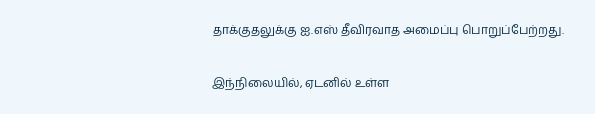தாக்குதலுக்கு ஐ.எஸ் தீவிரவாத அமைப்பு பொறுப்பேற்றது.

இந்நிலையில், ஏடனில் உள்ள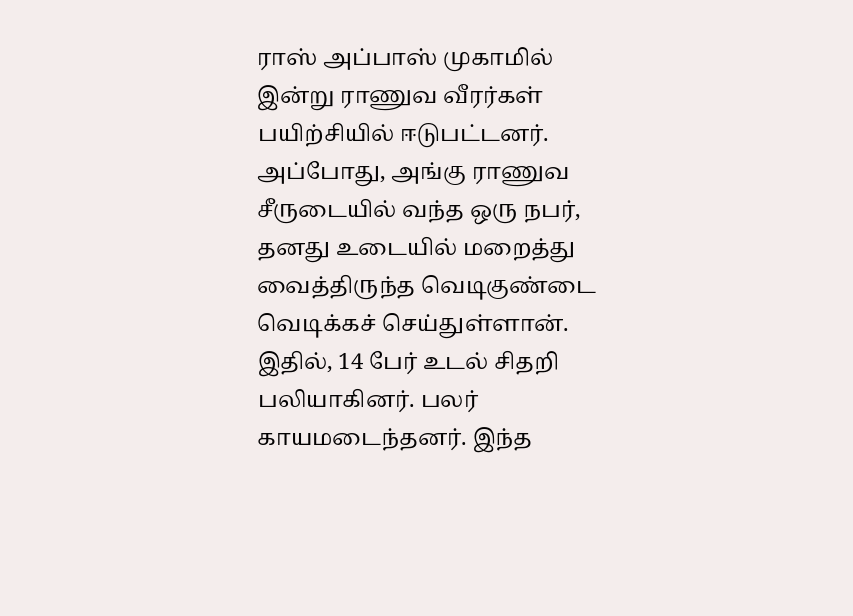ராஸ் அப்பாஸ் முகாமில் இன்று ராணுவ வீரர்கள் பயிற்சியில் ஈடுபட்டனர். அப்போது, அங்கு ராணுவ சீருடையில் வந்த ஒரு நபர், தனது உடையில் மறைத்து வைத்திருந்த வெடிகுண்டை வெடிக்கச் செய்துள்ளான். இதில், 14 பேர் உடல் சிதறி பலியாகினர். பலர் காயமடைந்தனர். இந்த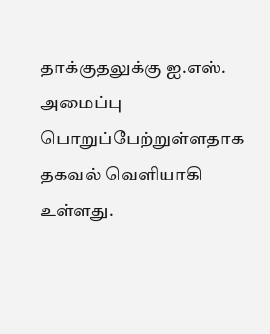தாக்குதலுக்கு ஐ.எஸ். அமைப்பு பொறுப்பேற்றுள்ளதாக தகவல் வெளியாகி உள்ளது.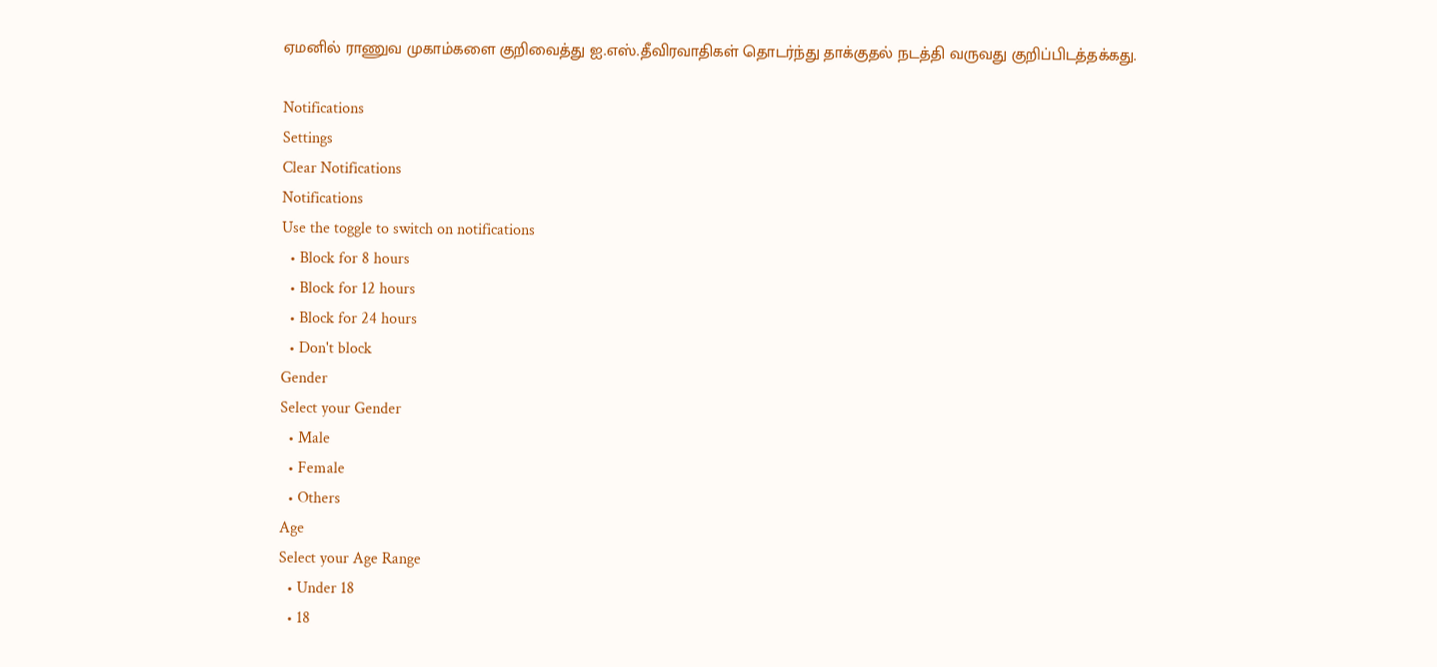ஏமனில் ராணுவ முகாம்களை குறிவைத்து ஐ.எஸ்.தீவிரவாதிகள் தொடர்ந்து தாக்குதல் நடத்தி வருவது குறிப்பிடத்தக்கது.

Notifications
Settings
Clear Notifications
Notifications
Use the toggle to switch on notifications
  • Block for 8 hours
  • Block for 12 hours
  • Block for 24 hours
  • Don't block
Gender
Select your Gender
  • Male
  • Female
  • Others
Age
Select your Age Range
  • Under 18
  • 18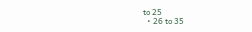to 25
  • 26 to 35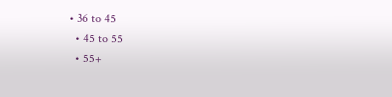• 36 to 45
  • 45 to 55
  • 55+